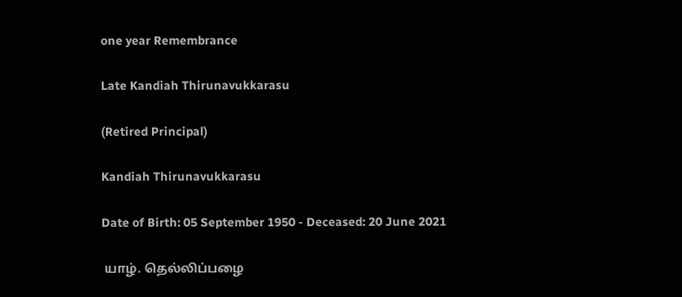one year Remembrance

Late Kandiah Thirunavukkarasu

(Retired Principal)

Kandiah Thirunavukkarasu

Date of Birth: 05 September 1950 - Deceased: 20 June 2021

 யாழ். தெல்லிப்பழை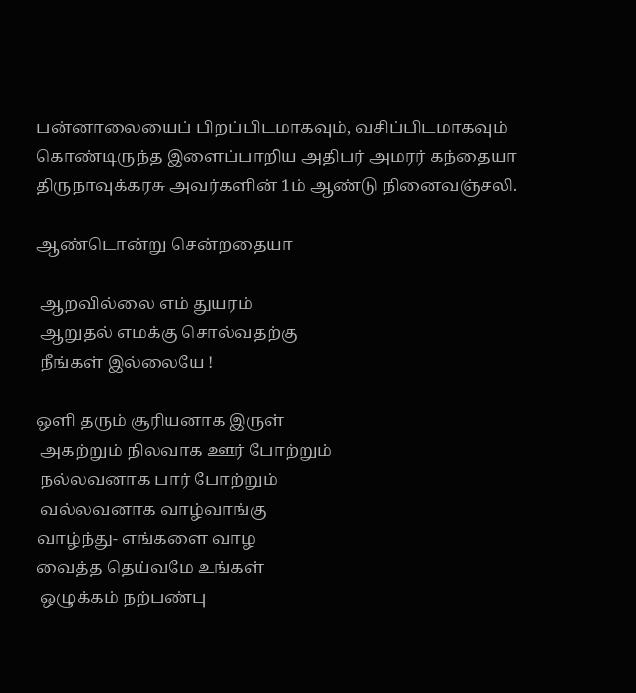பன்னாலையைப் பிறப்பிடமாகவும், வசிப்பிடமாகவும் கொண்டிருந்த இளைப்பாறிய அதிபர் அமரர் கந்தையா திருநாவுக்கரசு அவர்களின் 1ம் ஆண்டு நினைவஞ்சலி.

ஆண்டொன்று சென்றதையா

 ஆறவில்லை எம் துயரம்
 ஆறுதல் எமக்கு சொல்வதற்கு
 நீங்கள் இல்லையே !

ஒளி தரும் சூரியனாக இருள்
 அகற்றும் நிலவாக ஊர் போற்றும்
 நல்லவனாக பார் போற்றும்
 வல்லவனாக வாழ்வாங்கு
வாழ்ந்து- எங்களை வாழ
வைத்த தெய்வமே உங்கள்
 ஒழுக்கம் நற்பண்பு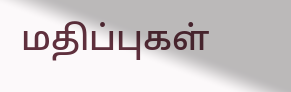மதிப்புகள்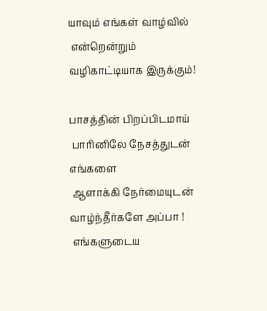யாவும் எங்கள் வாழ்வில்
 என்றென்றும் வழிகாட்டியாக இருக்கும்!

பாசத்தின் பிறப்பிடமாய்
 பாரினிலே நேசத்துடன் எங்களை
 ஆளாக்கி நேர்மையுடன்
வாழ்ந்தீர்களே அப்பா !
 எங்களுடைய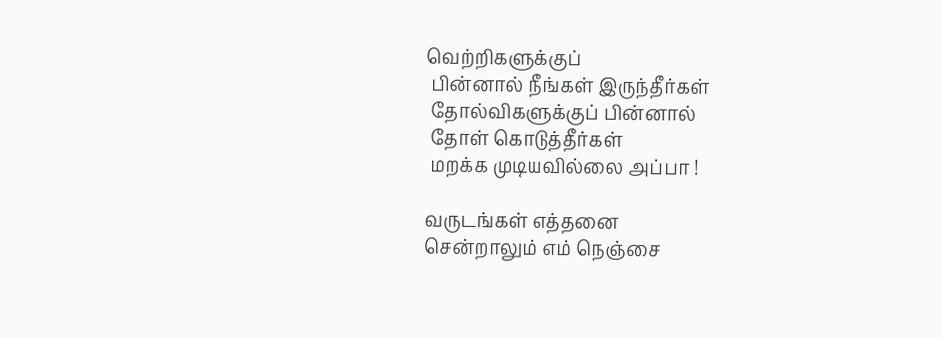வெற்றிகளுக்குப்
 பின்னால் நீங்கள் இருந்தீர்கள்
 தோல்விகளுக்குப் பின்னால்
 தோள் கொடுத்தீர்கள்
 மறக்க முடியவில்லை அப்பா !

வருடங்கள் எத்தனை
சென்றாலும் எம் நெஞ்சை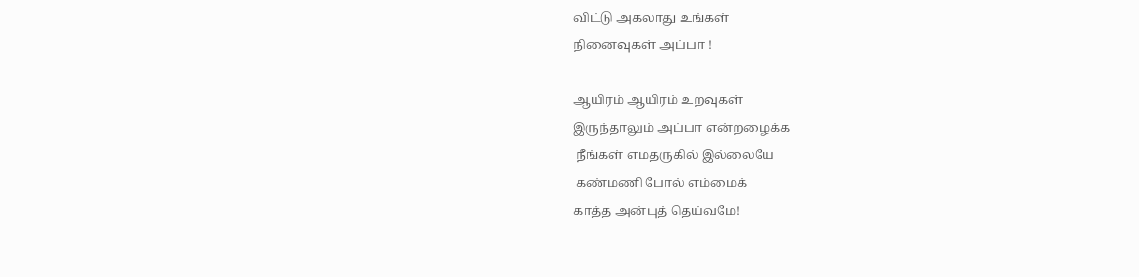விட்டு அகலாது உங்கள்
நினைவுகள் அப்பா !

ஆயிரம் ஆயிரம் உறவுகள்
இருந்தாலும் அப்பா என்றழைக்க
 நீங்கள் எமதருகில் இல்லையே
 கண்மணி போல் எம்மைக்
காத்த அன்புத் தெய்வமே!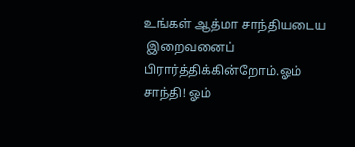உங்கள் ஆத்மா சாந்தியடைய
 இறைவனைப் பிரார்த்திக்கின்றோம்.ஓம் சாந்தி! ஓம்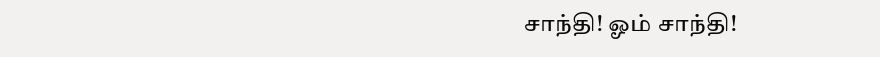சாந்தி! ஓம் சாந்தி!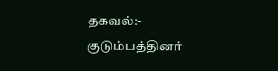தகவல்:- குடும்பத்தினர்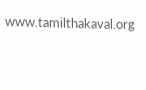www.tamilthakaval.org